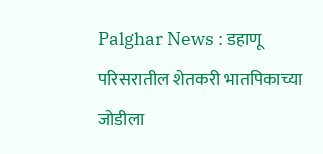Palghar News : डहाणू परिसरातील शेतकरी भातपिकाच्या जोडीला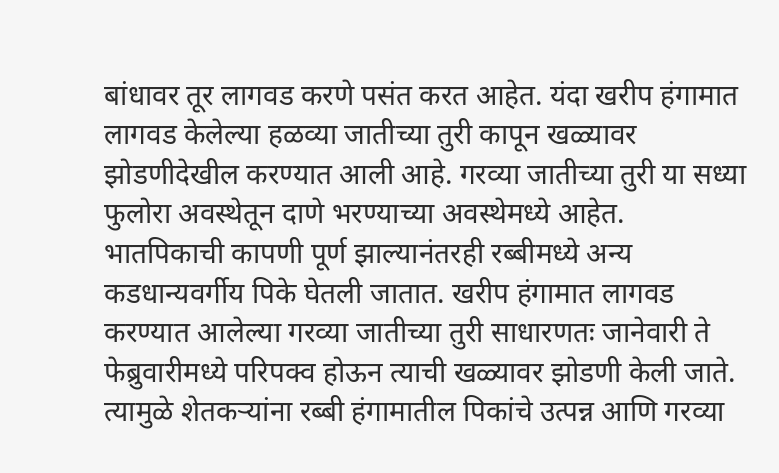बांधावर तूर लागवड करणे पसंत करत आहेत. यंदा खरीप हंगामात लागवड केलेल्या हळव्या जातीच्या तुरी कापून खळ्यावर झोडणीदेखील करण्यात आली आहे. गरव्या जातीच्या तुरी या सध्या फुलोरा अवस्थेतून दाणे भरण्याच्या अवस्थेमध्ये आहेत.
भातपिकाची कापणी पूर्ण झाल्यानंतरही रब्बीमध्ये अन्य कडधान्यवर्गीय पिके घेतली जातात. खरीप हंगामात लागवड करण्यात आलेल्या गरव्या जातीच्या तुरी साधारणतः जानेवारी ते फेब्रुवारीमध्ये परिपक्व होऊन त्याची खळ्यावर झोडणी केली जाते. त्यामुळे शेतकऱ्यांना रब्बी हंगामातील पिकांचे उत्पन्न आणि गरव्या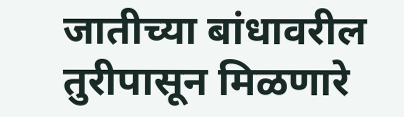जातीच्या बांधावरील तुरीपासून मिळणारे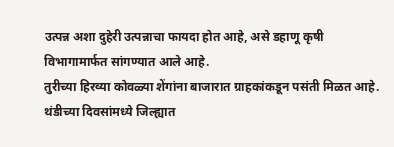उत्पन्न अशा दुहेरी उत्पन्नाचा फायदा होत आहे, असे डहाणू कृषी विभागामार्फत सांगण्यात आले आहे.
तुरीच्या हिरव्या कोवळ्या शेंगांना बाजारात ग्राहकांकडून पसंती मिळत आहे. थंडीच्या दिवसांमध्ये जिल्ह्यात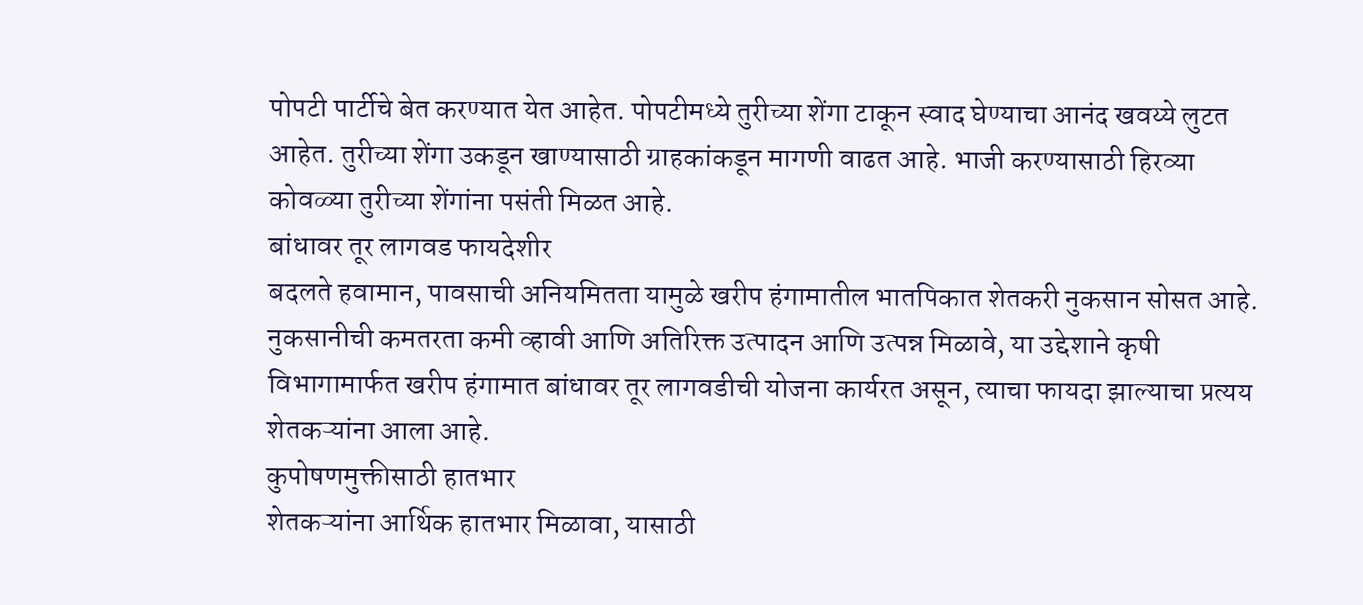पोपटी पार्टीचे बेत करण्यात येत आहेत. पोपटीमध्ये तुरीच्या शेंगा टाकून स्वाद घेण्याचा आनंद खवय्ये लुटत आहेत. तुरीच्या शेंगा उकडून खाण्यासाठी ग्राहकांकडून मागणी वाढत आहे. भाजी करण्यासाठी हिरव्या कोवळ्या तुरीच्या शेंगांना पसंती मिळत आहे.
बांधावर तूर लागवड फायदेशीर
बदलते हवामान, पावसाची अनियमितता यामुळे खरीप हंगामातील भातपिकात शेतकरी नुकसान सोसत आहे. नुकसानीची कमतरता कमी व्हावी आणि अतिरिक्त उत्पादन आणि उत्पन्न मिळावे, या उद्देशाने कृषी विभागामार्फत खरीप हंगामात बांधावर तूर लागवडीची योजना कार्यरत असून, त्याचा फायदा झाल्याचा प्रत्यय शेतकऱ्यांना आला आहे.
कुपोषणमुक्तीसाठी हातभार
शेतकऱ्यांना आर्थिक हातभार मिळावा, यासाठी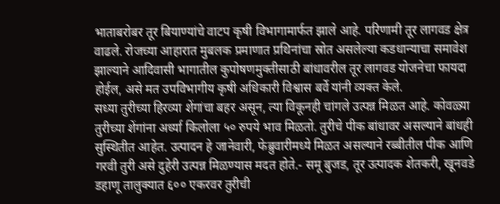भाताबरोबर तूर बियाण्यांचे वाटप कृषी विभागामार्फत झाले आहे. परिणामी तूर लागवड क्षेत्र वाढले. रोजच्या आहारात मुबलक प्रमाणात प्रथिनांचा स्रोत असलेल्या कडधान्याचा समावेश झाल्याने आदिवासी भागातील कुपोषणमुक्तीसाठी बांधावरील तूर लागवड योजनेचा फायदा होईल, असे मत उपविभागीय कृषी अधिकारी विश्वास बर्वे यांनी व्यक्त केले.
सध्या तुरीच्या हिरव्या शेंगांचा बहर असून, त्या विकूनही चांगले उत्पन्न मिळत आहे. कोवळ्या तुरीच्या शेंगांना अर्ध्या किलोला ५० रुपये भाव मिळतो. तुरीचे पीक बांधावर असल्याने बांधही सुस्थितीत आहेत. उत्पादन हे जानेवारी, फेब्रुवारीमध्ये मिळत असल्याने रब्बीतील पीक आणि गरवी तुरी असे दुहेरी उत्पन्न मिळण्यास मदत होते.- समू बुजड, तूर उत्पादक शेतकरी, खूनवडे
डहाणू तालुक्यात ६०० एकरवर तुरीची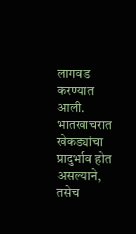लागवड करण्यात आली. भातखाचरात खेकड्यांचा प्रादुर्भाव होत असल्याने, तसेच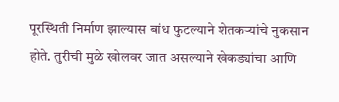पूरस्थिती निर्माण झाल्यास बांध फुटल्याने शेतकऱ्यांचे नुकसान होते. तुरीची मुळे खोलवर जात असल्याने खेकड्यांचा आणि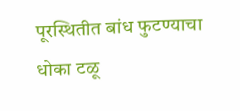पूरस्थितीत बांध फुटण्याचा धोका टळू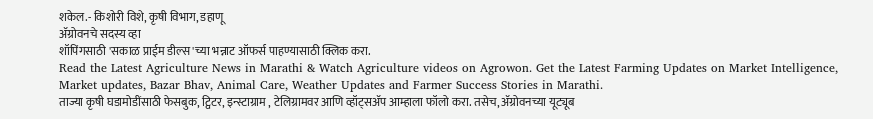शकेल.- किशोरी विशे, कृषी विभाग, डहाणू
ॲग्रोवनचे सदस्य व्हा
शॉपिंगसाठी 'सकाळ प्राईम डील्स'च्या भन्नाट ऑफर्स पाहण्यासाठी क्लिक करा.
Read the Latest Agriculture News in Marathi & Watch Agriculture videos on Agrowon. Get the Latest Farming Updates on Market Intelligence, Market updates, Bazar Bhav, Animal Care, Weather Updates and Farmer Success Stories in Marathi.
ताज्या कृषी घडामोडींसाठी फेसबुक, ट्विटर, इन्स्टाग्राम , टेलिग्रामवर आणि व्हॉट्सॲप आम्हाला फॉलो करा. तसेच, ॲग्रोवनच्या यूट्यूब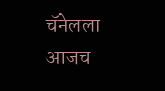चॅनेलला आजच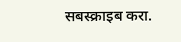सबस्क्राइब करा.